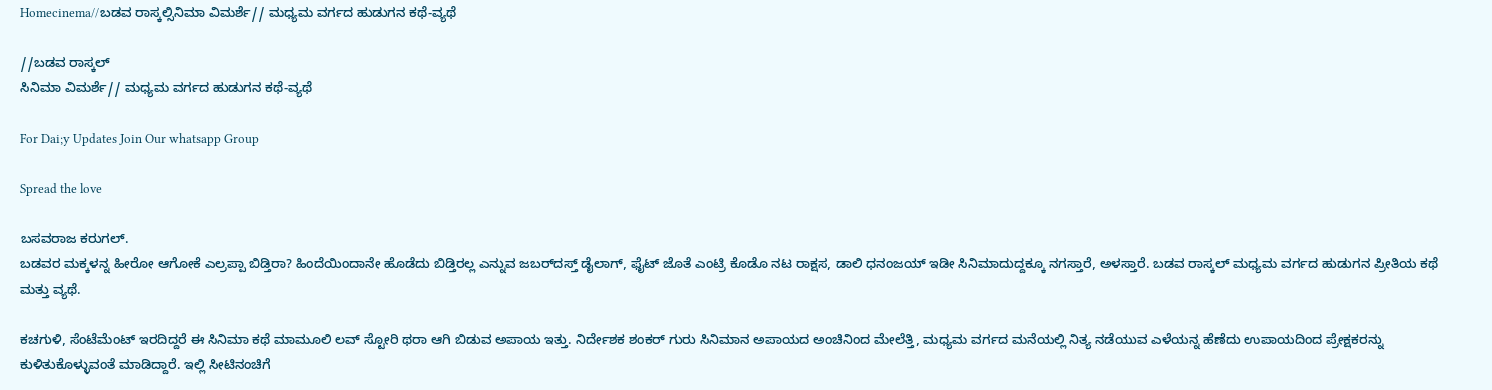Homecinema//ಬಡವ ರಾಸ್ಕಲ್ಸಿನಿಮಾ ವಿಮರ್ಶೆ// ಮಧ್ಯಮ ವರ್ಗದ ಹುಡುಗನ ಕಥೆ-ವ್ಯಥೆ

//ಬಡವ ರಾಸ್ಕಲ್
ಸಿನಿಮಾ ವಿಮರ್ಶೆ// ಮಧ್ಯಮ ವರ್ಗದ ಹುಡುಗನ ಕಥೆ-ವ್ಯಥೆ

For Dai;y Updates Join Our whatsapp Group

Spread the love

ಬಸವರಾಜ ಕರುಗಲ್.
ಬಡವರ ಮಕ್ಕಳನ್ನ ಹೀರೋ ಆಗೋಕೆ ಎಲ್ರಪ್ಪಾ ಬಿಡ್ತಿರಾ? ಹಿಂದೆಯಿಂದಾನೇ ಹೊಡೆದು ಬಿಡ್ತಿರಲ್ಲ ಎನ್ನುವ ಜಬರ್‌ದಸ್ತ್ ಡೈಲಾಗ್, ಫೈಟ್ ಜೊತೆ ಎಂಟ್ರಿ ಕೊಡೊ ನಟ ರಾಕ್ಷಸ, ಡಾಲಿ ಧನಂಜಯ್ ಇಡೀ ಸಿನಿಮಾದುದ್ದಕ್ಕೂ ನಗಸ್ತಾರೆ, ಅಳಸ್ತಾರೆ. ಬಡವ ರಾಸ್ಕಲ್ ಮಧ್ಯಮ ವರ್ಗದ ಹುಡುಗನ ಪ್ರೀತಿಯ ಕಥೆ ಮತ್ತು ವ್ಯಥೆ.

ಕಚಗುಳಿ, ಸೆಂಟೆಮೆಂಟ್ ಇರದಿದ್ದರೆ ಈ ಸಿನಿಮಾ ಕಥೆ ಮಾಮೂಲಿ ಲವ್ ಸ್ಟೋರಿ ಥರಾ ಆಗಿ ಬಿಡುವ ಅಪಾಯ ಇತ್ತು. ನಿರ್ದೇಶಕ ಶಂಕರ್ ಗುರು ಸಿನಿಮಾನ ಅಪಾಯದ ಅಂಚಿನಿಂದ ಮೇಲೆತ್ತಿ, ಮಧ್ಯಮ ವರ್ಗದ ಮನೆಯಲ್ಲಿ‌ ನಿತ್ಯ ನಡೆಯುವ ಎಳೆಯನ್ನ ಹೆಣೆದು ಉಪಾಯದಿಂದ ಪ್ರೇಕ್ಷಕರನ್ನು ಕುಳಿತುಕೊಳ್ಳುವಂತೆ ಮಾಡಿದ್ದಾರೆ. ಇಲ್ಲಿ ಸೀಟಿನಂಚಿಗೆ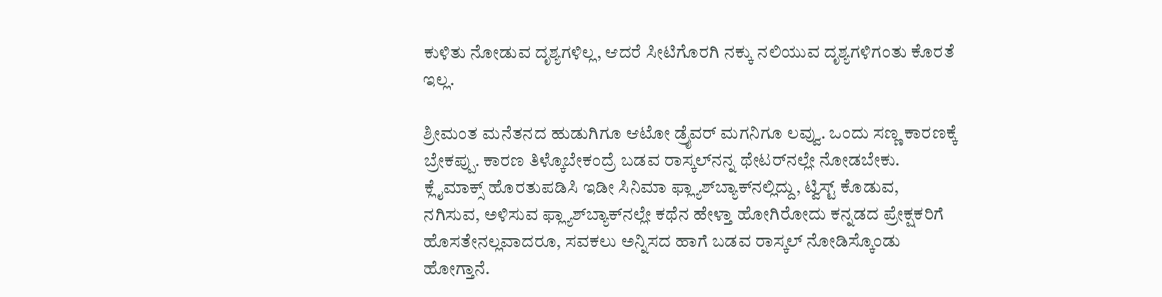ಕುಳಿತು ನೋಡುವ ದೃಶ್ಯಗಳಿಲ್ಲ, ಆದರೆ ಸೀಟಿಗೊರಗಿ ನಕ್ಕು ನಲಿಯುವ ದೃಶ್ಯಗಳಿಗಂತು‌ ಕೊರತೆ ಇಲ್ಲ.

ಶ್ರೀಮಂತ ಮನೆತನದ ಹುಡುಗಿಗೂ ಆಟೋ ಡ್ರೈವರ್ ಮಗನಿಗೂ ಲವ್ವು. ಒಂದು ಸಣ್ಣ ಕಾರಣಕ್ಕೆ ಬ್ರೇಕಪ್ಪು. ಕಾರಣ ತಿಳ್ಕೊಬೇಕಂದ್ರೆ ಬಡವ ರಾಸ್ಕಲ್‌ನನ್ನ ಥೇಟರ್‌ನಲ್ಲೇ ನೋಡಬೇಕು. ಕ್ಲೈಮಾಕ್ಸ್ ಹೊರತುಪಡಿಸಿ ಇಡೀ ಸಿನಿಮಾ ಫ್ಲ್ಯಾಶ್‌ಬ್ಯಾಕ್‌ನಲ್ಲಿದ್ದು, ಟ್ವಿಸ್ಟ್ ಕೊಡುವ, ನಗಿಸುವ, ಅಳಿಸುವ ಫ್ಲ್ಯಾಶ್‌ಬ್ಯಾಕ್‌ನಲ್ಲೇ ಕಥೆನ ಹೇಳ್ತಾ ಹೋಗಿರೋದು ಕನ್ನಡದ ಪ್ರೇಕ್ಷಕರಿಗೆ ಹೊಸತೇನಲ್ಲವಾದರೂ, ಸವಕಲು ಅನ್ನಿಸದ ಹಾಗೆ ಬಡವ ರಾಸ್ಕಲ್ ನೋಡಿಸ್ಕೊಂಡು ಹೋಗ್ತಾನೆ.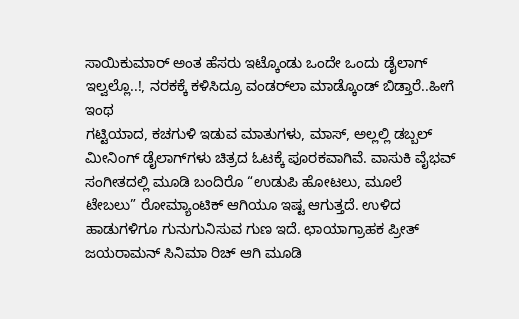ಸಾಯಿಕುಮಾರ್ ಅಂತ ಹೆಸರು ಇಟ್ಕೊಂಡು ಒಂದೇ ಒಂದು ಡೈಲಾಗ್ ಇಲ್ವಲ್ಲೊ..!, ನರಕಕ್ಕೆ ಕಳಿಸಿದ್ರೂ ವಂಡರ್‌ಲಾ ಮಾಡ್ಕೊಂಡ್ ಬಿಡ್ತಾರೆ..ಹೀಗೆ ಇಂಥ
ಗಟ್ಟಿಯಾದ, ಕಚಗುಳಿ ಇಡುವ ಮಾತುಗಳು, ಮಾಸ್, ಅಲ್ಲಲ್ಲಿ ಡಬ್ಬಲ್ ಮೀನಿಂಗ್ ಡೈಲಾಗ್‌ಗಳು ಚಿತ್ರದ ಓಟಕ್ಕೆ ಪೂರಕವಾಗಿವೆ. ವಾಸುಕಿ ವೈಭವ್ ಸಂಗೀತದಲ್ಲಿ ಮೂಡಿ ಬಂದಿರೊ “ಉಡುಪಿ ಹೋಟಲು, ಮೂಲೆ ಟೇಬಲು” ರೋಮ್ಯಾಂಟಿಕ್ ಆಗಿಯೂ ಇಷ್ಟ ಆಗುತ್ತದೆ. ಉಳಿದ ಹಾಡುಗಳಿಗೂ ಗುನುಗುನಿಸುವ ಗುಣ ಇದೆ. ಛಾಯಾಗ್ರಾಹಕ ಪ್ರೀತ್ ಜಯರಾಮನ್ ಸಿನಿಮಾ ರಿಚ್ ಆಗಿ ಮೂಡಿ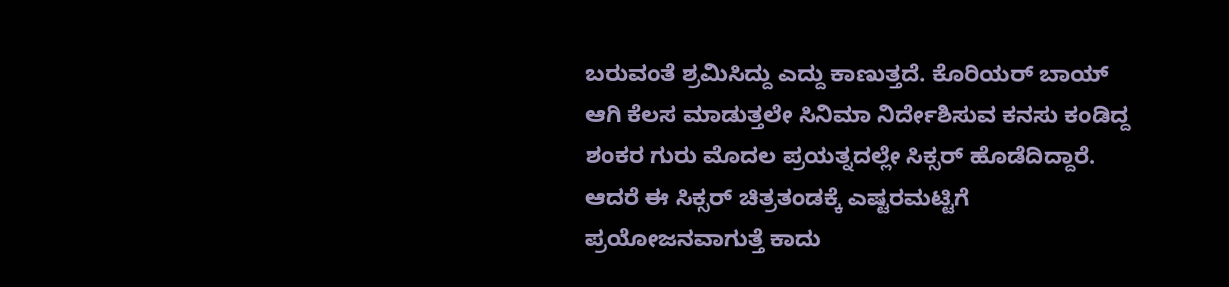ಬರುವಂತೆ ಶ್ರಮಿಸಿದ್ದು ಎದ್ದು ಕಾಣುತ್ತದೆ. ಕೊರಿಯರ್ ಬಾಯ್ ಆಗಿ ಕೆಲಸ ಮಾಡುತ್ತಲೇ ಸಿನಿಮಾ ನಿರ್ದೇಶಿಸುವ ಕನಸು ಕಂಡಿದ್ದ ಶಂಕರ ಗುರು ಮೊದಲ ಪ್ರಯತ್ನದಲ್ಲೇ ಸಿಕ್ಸರ್ ಹೊಡೆದಿದ್ದಾರೆ. ಆದರೆ ಈ ಸಿಕ್ಸರ್ ಚಿತ್ರತಂಡಕ್ಕೆ ಎಷ್ಟರಮಟ್ಟಿಗೆ ಪ್ರಯೋಜನವಾಗುತ್ತೆ ಕಾದು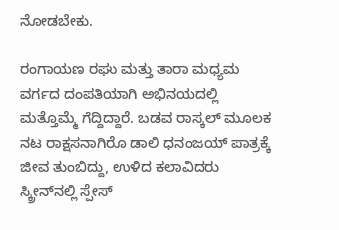ನೋಡಬೇಕು.

ರಂಗಾಯಣ ರಘು ಮತ್ತು ತಾರಾ ಮಧ್ಯಮ ವರ್ಗದ ದಂಪತಿಯಾಗಿ ಅಭಿನಯದಲ್ಲಿ ಮತ್ತೊಮ್ಮೆ ಗೆದ್ದಿದ್ದಾರೆ. ಬಡವ ರಾಸ್ಕಲ್ ಮೂಲಕ ನಟ ರಾಕ್ಷಸನಾಗಿರೊ ಡಾಲಿ ಧನಂಜಯ್ ಪಾತ್ರಕ್ಕೆ ಜೀವ ತುಂಬಿದ್ದು, ಉಳಿದ ಕಲಾವಿದರು ಸ್ಕ್ರೀನ್‌ನಲ್ಲಿ ಸ್ಪೇಸ್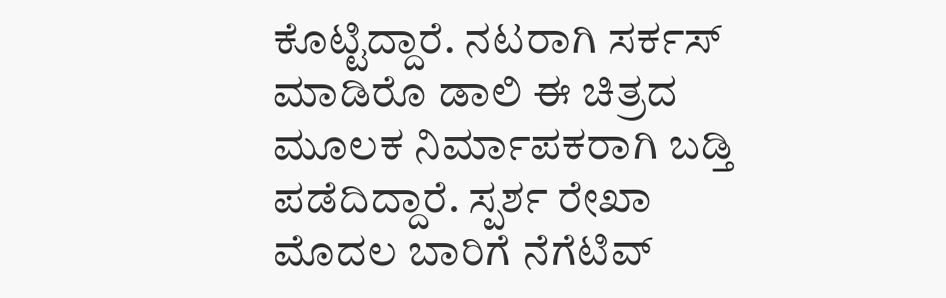ಕೊಟ್ಟಿದ್ದಾರೆ. ನಟರಾಗಿ ಸರ್ಕಸ್ ಮಾಡಿರೊ ಡಾಲಿ ಈ ಚಿತ್ರದ ಮೂಲಕ ನಿರ್ಮಾಪಕರಾಗಿ ಬಡ್ತಿ ಪಡೆದಿದ್ದಾರೆ. ಸ್ಪರ್ಶ ರೇಖಾ ಮೊದಲ ಬಾರಿಗೆ ನೆಗೆಟಿವ್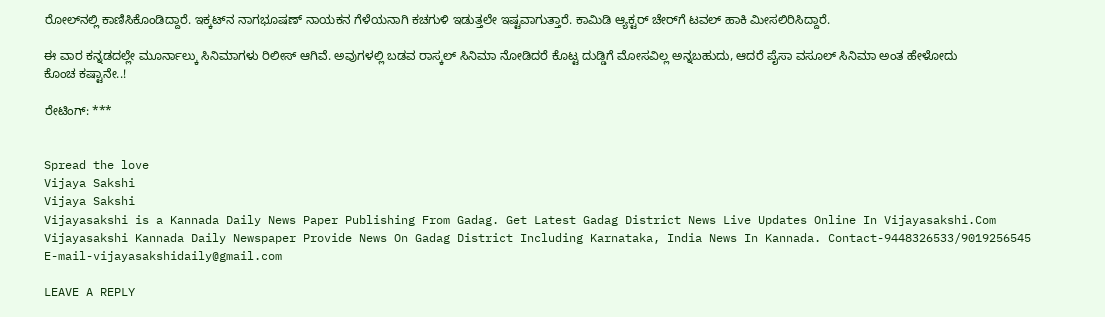ರೋಲ್‌ನಲ್ಲಿ ಕಾಣಿಸಿಕೊಂಡಿದ್ದಾರೆ. ಇಕ್ಕಟ್‌ನ ನಾಗಭೂಷಣ್ ನಾಯಕನ ಗೆಳೆಯನಾಗಿ ಕಚಗುಳಿ ಇಡುತ್ತಲೇ ಇಷ್ಟವಾಗುತ್ತಾರೆ. ಕಾಮಿಡಿ ಆ್ಯಕ್ಟರ್ ಚೇರ್‌ಗೆ ಟವಲ್ ಹಾಕಿ ಮೀಸಲಿರಿಸಿದ್ದಾರೆ.

ಈ ವಾರ ಕನ್ನಡದಲ್ಲೇ ಮೂರ್ನಾಲ್ಕು ಸಿನಿಮಾಗಳು ರಿಲೀಸ್ ಆಗಿವೆ. ಅವುಗಳಲ್ಲಿ ಬಡವ ರಾಸ್ಕಲ್ ಸಿನಿಮಾ ನೋಡಿದರೆ ಕೊಟ್ಟ ದುಡ್ಡಿಗೆ ಮೋಸವಿಲ್ಲ ಅನ್ನಬಹುದು, ಆದರೆ ಪೈಸಾ ವಸೂಲ್ ಸಿನಿಮಾ ಅಂತ ಹೇಳೋದು ಕೊಂಚ ಕಷ್ಟಾನೇ..!

ರೇಟಿಂಗ್: ***


Spread the love
Vijaya Sakshi
Vijaya Sakshi
Vijayasakshi is a Kannada Daily News Paper Publishing From Gadag. Get Latest Gadag District News Live Updates Online In Vijayasakshi.Com Vijayasakshi Kannada Daily Newspaper Provide News On Gadag District Including Karnataka, India News In Kannada. Contact-9448326533/9019256545 E-mail-vijayasakshidaily@gmail.com

LEAVE A REPLY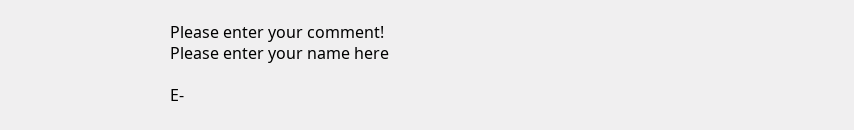Please enter your comment!
Please enter your name here

E-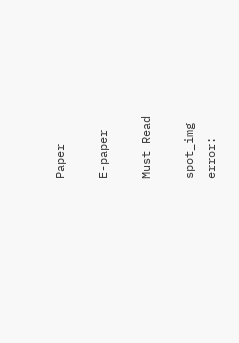Paper

E-paper

Must Read

spot_img
error: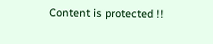Content is protected !!